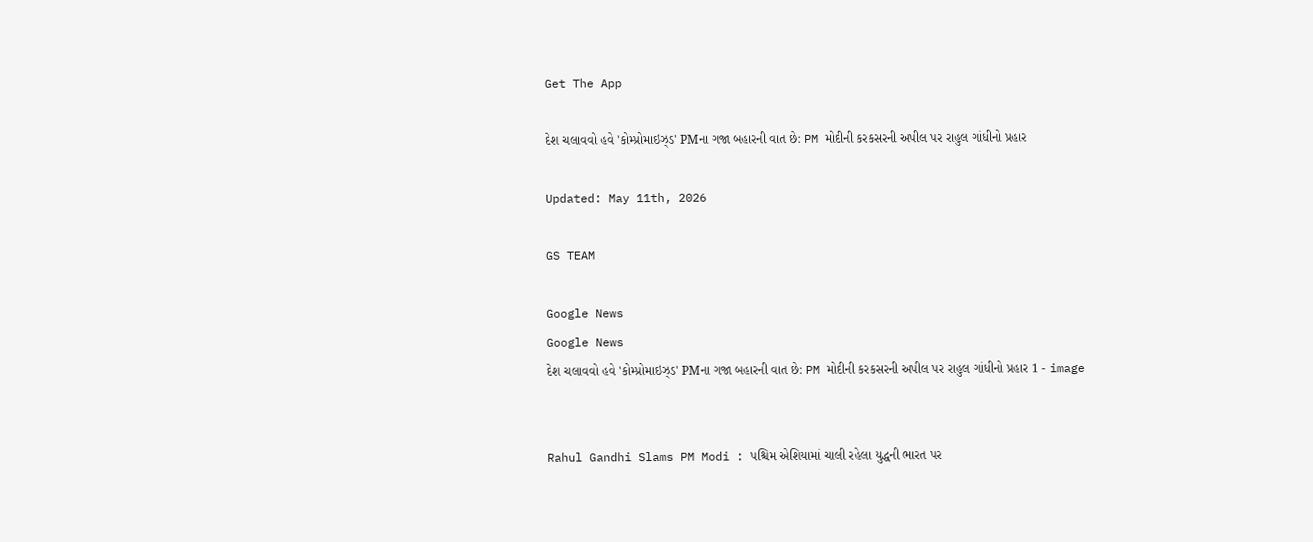Get The App

દેશ ચલાવવો હવે 'કોમ્પ્રોમાઇઝ્ડ' PMના ગજા બહારની વાત છે: PM મોદીની કરકસરની અપીલ પર રાહુલ ગાંધીનો પ્રહાર

Updated: May 11th, 2026

GS TEAM

Google News
Google News
દેશ ચલાવવો હવે 'કોમ્પ્રોમાઇઝ્ડ' PMના ગજા બહારની વાત છે: PM મોદીની કરકસરની અપીલ પર રાહુલ ગાંધીનો પ્રહાર 1 - image


Rahul Gandhi Slams PM Modi : પશ્ચિમ એશિયામાં ચાલી રહેલા યુદ્ધની ભારત પર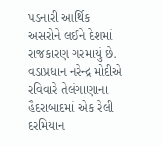પડનારી આર્થિક અસરોને લઈને દેશમાં રાજકારણ ગરમાયું છે. વડાપ્રધાન નરેન્દ્ર મોદીએ રવિવારે તેલંગાણાના હૈદરાબાદમાં એક રેલી દરમિયાન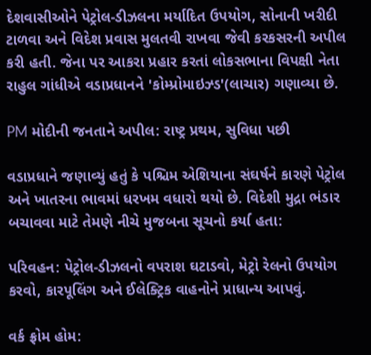દેશવાસીઓને પેટ્રોલ-ડીઝલના મર્યાદિત ઉપયોગ, સોનાની ખરીદી ટાળવા અને વિદેશ પ્રવાસ મુલતવી રાખવા જેવી કરકસરની અપીલ કરી હતી. જેના પર આકરા પ્રહાર કરતાં લોકસભાના વિપક્ષી નેતા રાહુલ ગાંધીએ વડાપ્રધાનને 'કોમ્પ્રોમાઇઝ્ડ'(લાચાર) ગણાવ્યા છે.

PM મોદીની જનતાને અપીલ: રાષ્ટ્ર પ્રથમ, સુવિધા પછી

વડાપ્રધાને જણાવ્યું હતું કે પશ્ચિમ એશિયાના સંઘર્ષને કારણે પેટ્રોલ અને ખાતરના ભાવમાં ધરખમ વધારો થયો છે. વિદેશી મુદ્રા ભંડાર બચાવવા માટે તેમણે નીચે મુજબના સૂચનો કર્યા હતા:

પરિવહન: પેટ્રોલ-ડીઝલનો વપરાશ ઘટાડવો, મેટ્રો રેલનો ઉપયોગ કરવો, કારપૂલિંગ અને ઈલેક્ટ્રિક વાહનોને પ્રાધાન્ય આપવું.

વર્ક ફ્રોમ હોમ: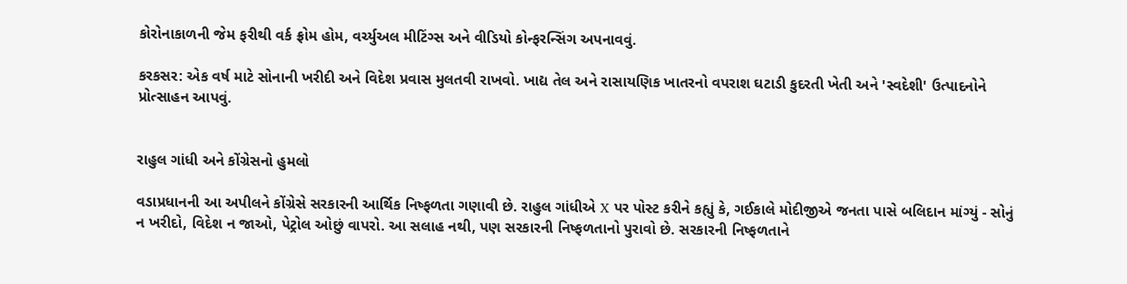કોરોનાકાળની જેમ ફરીથી વર્ક ફ્રોમ હોમ, વર્ચ્યુઅલ મીટિંગ્સ અને વીડિયો કોન્ફરન્સિંગ અપનાવવું.

કરકસર: એક વર્ષ માટે સોનાની ખરીદી અને વિદેશ પ્રવાસ મુલતવી રાખવો. ખાદ્ય તેલ અને રાસાયણિક ખાતરનો વપરાશ ઘટાડી કુદરતી ખેતી અને 'સ્વદેશી' ઉત્પાદનોને પ્રોત્સાહન આપવું.


રાહુલ ગાંધી અને કોંગ્રેસનો હુમલો

વડાપ્રધાનની આ અપીલને કોંગ્રેસે સરકારની આર્થિક નિષ્ફળતા ગણાવી છે. રાહુલ ગાંધીએ X પર પોસ્ટ કરીને કહ્યું કે, ગઈકાલે મોદીજીએ જનતા પાસે બલિદાન માંગ્યું - સોનું ન ખરીદો, વિદેશ ન જાઓ, પેટ્રોલ ઓછું વાપરો. આ સલાહ નથી, પણ સરકારની નિષ્ફળતાનો પુરાવો છે. સરકારની નિષ્ફળતાને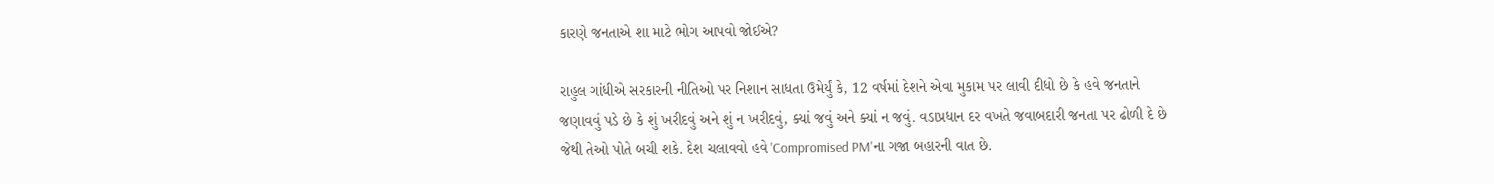કારણે જનતાએ શા માટે ભોગ આપવો જોઈએ?

રાહુલ ગાંધીએ સરકારની નીતિઓ પર નિશાન સાધતા ઉમેર્યું કે, 12 વર્ષમાં દેશને એવા મુકામ પર લાવી દીધો છે કે હવે જનતાને જણાવવું પડે છે કે શું ખરીદવું અને શું ન ખરીદવું, ક્યાં જવું અને ક્યાં ન જવું. વડાપ્રધાન દર વખતે જવાબદારી જનતા પર ઢોળી દે છે જેથી તેઓ પોતે બચી શકે. દેશ ચલાવવો હવે 'Compromised PM'ના ગજા બહારની વાત છે.